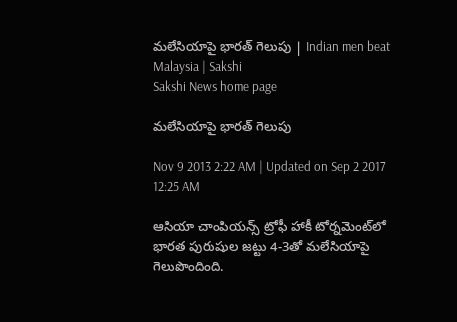మలేసియాపై భారత్ గెలుపు | Indian men beat Malaysia | Sakshi
Sakshi News home page

మలేసియాపై భారత్ గెలుపు

Nov 9 2013 2:22 AM | Updated on Sep 2 2017 12:25 AM

ఆసియా చాంపియన్స్ ట్రోఫీ హాకీ టోర్నమెంట్‌లో భారత పురుషుల జట్టు 4-3తో మలేసియాపై గెలుపొందింది.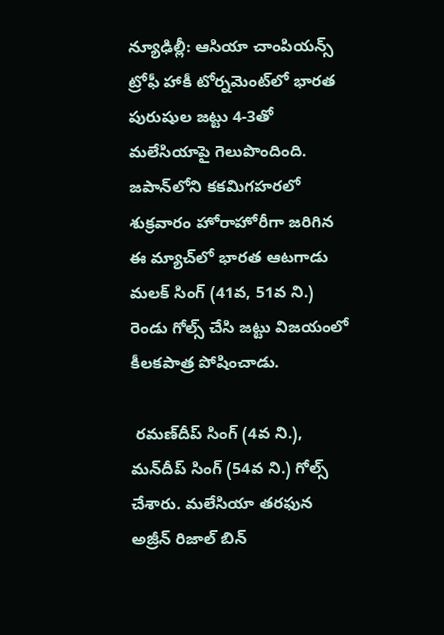న్యూఢిల్లీ: ఆసియా చాంపియన్స్ ట్రోఫీ హాకీ టోర్నమెంట్‌లో భారత పురుషుల జట్టు 4-3తో మలేసియాపై గెలుపొందింది. జపాన్‌లోని కకమిగహరలో శుక్రవారం హోరాహోరీగా జరిగిన ఈ మ్యాచ్‌లో భారత ఆటగాడు మలక్ సింగ్ (41వ, 51వ ని.) రెండు గోల్స్ చేసి జట్టు విజయంలో కీలకపాత్ర పోషించాడు.

 రమణ్‌దీప్ సింగ్ (4వ ని.), మన్‌దీప్ సింగ్ (54వ ని.) గోల్స్ చేశారు. మలేసియా తరఫున అజ్రీన్ రిజాల్ బిన్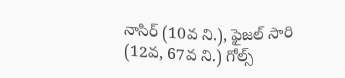నాసిర్ (10వ ని.), ఫైజల్ సారి (12వ, 67వ ని.) గోల్స్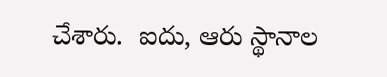చేశారు.  ఐదు, ఆరు స్థానాల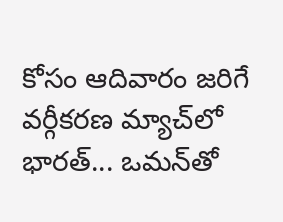కోసం ఆదివారం జరిగే వర్గీకరణ మ్యాచ్‌లో భారత్... ఒమన్‌తో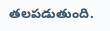తలపడుతుంది.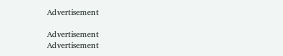Advertisement

Advertisement
Advertisement